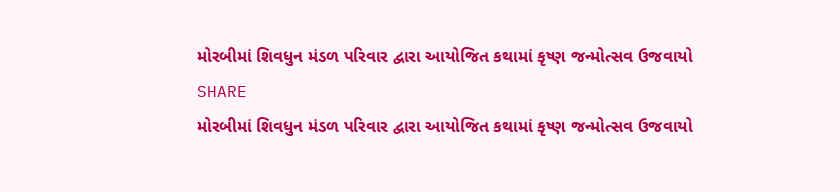મોરબીમાં શિવધુન મંડળ પરિવાર દ્વારા આયોજિત કથામાં કૃષ્ણ જન્મોત્સવ ઉજવાયો
SHARE
મોરબીમાં શિવધુન મંડળ પરિવાર દ્વારા આયોજિત કથામાં કૃષ્ણ જન્મોત્સવ ઉજવાયો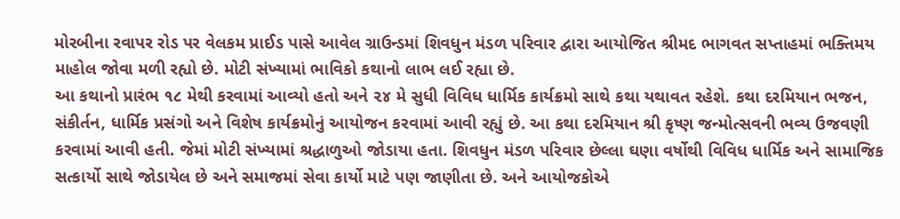મોરબીના રવાપર રોડ પર વેલકમ પ્રાઈડ પાસે આવેલ ગ્રાઉન્ડમાં શિવધુન મંડળ પરિવાર દ્વારા આયોજિત શ્રીમદ ભાગવત સપ્તાહમાં ભક્તિમય માહોલ જોવા મળી રહ્યો છે. મોટી સંખ્યામાં ભાવિકો કથાનો લાભ લઈ રહ્યા છે.
આ કથાનો પ્રારંભ ૧૮ મેથી કરવામાં આવ્યો હતો અને ૨૪ મે સુધી વિવિધ ધાર્મિક કાર્યક્રમો સાથે કથા યથાવત રહેશે. કથા દરમિયાન ભજન, સંકીર્તન, ધાર્મિક પ્રસંગો અને વિશેષ કાર્યક્રમોનું આયોજન કરવામાં આવી રહ્યું છે. આ કથા દરમિયાન શ્રી કૃષ્ણ જન્મોત્સવની ભવ્ય ઉજવણી કરવામાં આવી હતી. જેમાં મોટી સંખ્યામાં શ્રદ્ધાળુઓ જોડાયા હતા. શિવધુન મંડળ પરિવાર છેલ્લા ઘણા વર્ષોથી વિવિધ ધાર્મિક અને સામાજિક સત્કાર્યો સાથે જોડાયેલ છે અને સમાજમાં સેવા કાર્યો માટે પણ જાણીતા છે. અને આયોજકોએ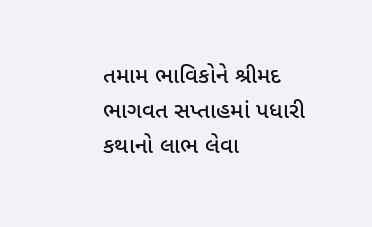તમામ ભાવિકોને શ્રીમદ ભાગવત સપ્તાહમાં પધારી કથાનો લાભ લેવા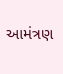આમંત્રણ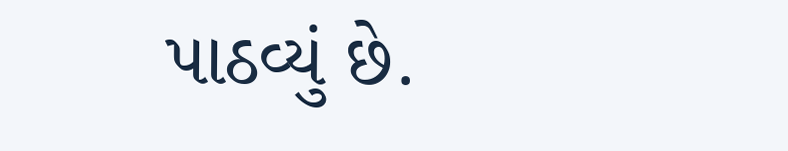પાઠવ્યું છે.